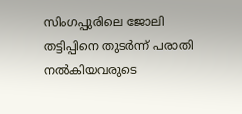സിംഗപ്പുരിലെ ജോലി തട്ടിപ്പിനെ തുടര്‍ന്ന് പരാതി നല്‍കിയവരുടെ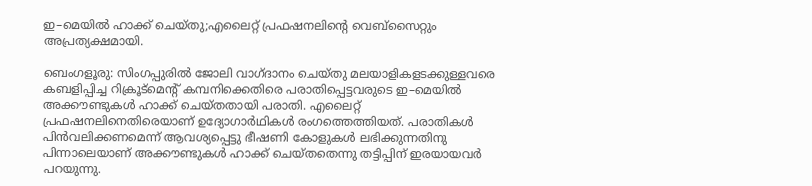ഇ–മെയിൽ ഹാക്ക് ചെയ്തു;എലൈറ്റ് പ്രഫഷനലിന്റെ വെബ്‌സൈറ്റും അപ്രത്യക്ഷമായി.

ബെംഗളൂരു: സിംഗപ്പുരിൽ ജോലി വാഗ്ദാനം ചെയ്തു മലയാളികളടക്കുള്ളവരെ കബളിപ്പിച്ച റിക്രൂട്മെന്റ് കമ്പനിക്കെതിരെ പരാതിപ്പെട്ടവരുടെ ഇ–മെയിൽ അക്കൗണ്ടുകൾ ഹാക്ക് ചെയ്തതായി പരാതി. എലൈറ്റ് പ്രഫഷനലിനെതിരെയാണ് ഉദ്യോഗാർഥികൾ രംഗത്തെത്തിയത്. പരാതികൾ പിൻവലിക്കണമെന്ന് ആവശ്യപ്പെട്ടു ഭീഷണി കോളുകൾ ലഭിക്കുന്നതിനു പിന്നാലെയാണ് അക്കൗണ്ടുകൾ ഹാക്ക് ചെയ്തതെന്നു തട്ടിപ്പിന് ഇരയായവർ പറയുന്നു.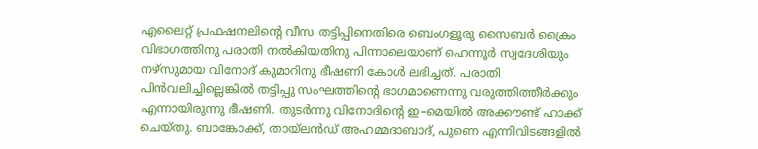എലൈറ്റ് പ്രഫഷനലിന്റെ വീസ തട്ടിപ്പിനെതിരെ ബെംഗളൂരു സൈബർ ക്രൈം വിഭാഗത്തിനു പരാതി നൽകിയതിനു പിന്നാലെയാണ് ഹെന്നൂർ സ്വദേശിയും നഴ്സുമായ വിനോദ് കുമാറിനു ഭീഷണി കോൾ ലഭിച്ചത്. പരാതി പിൻവലിച്ചില്ലെങ്കിൽ തട്ടിപ്പു സംഘത്തിന്റെ ഭാഗമാണെന്നു വരുത്തിത്തീർക്കും എന്നായിരുന്നു ഭീഷണി. തുടർന്നു വിനോദിന്റെ ഇ–മെയിൽ അക്കൗണ്ട് ഹാക്ക് ചെയ്തു. ബാങ്കോക്ക്, തായ്‌ലൻഡ് അഹമ്മദാബാദ്, പുണെ എന്നിവിടങ്ങളിൽ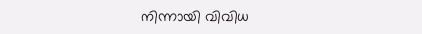നിന്നായി വിവിധ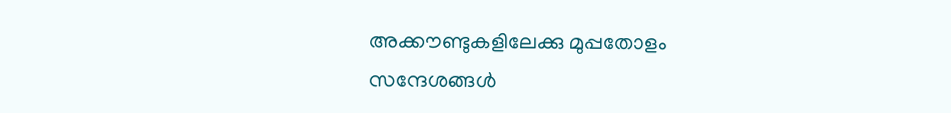അക്കൗണ്ടുകളിലേക്കു മുപ്പതോളം സന്ദേശങ്ങൾ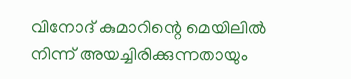വിനോദ് കുമാറിന്റെ മെയിലിൽ നിന്ന് അയച്ചിരിക്കുന്നതായും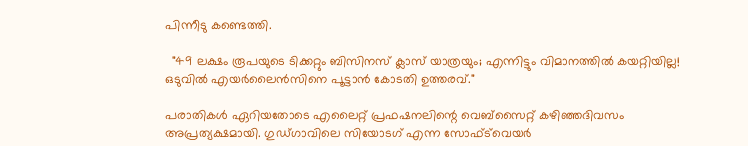പിന്നീടു കണ്ടെത്തി.

  "49 ലക്ഷം രൂപയുടെ ടിക്കറ്റും ബിസിനസ് ക്ലാസ് യാത്രയും; എന്നിട്ടും വിമാനത്തിൽ കയറ്റിയില്ല! ഒടുവിൽ എയർലൈൻസിനെ പൂട്ടാൻ കോടതി ഉത്തരവ്."

പരാതികൾ ഏറിയതോടെ എലൈറ്റ് പ്രഫഷനലിന്റെ വെബ്സൈറ്റ് കഴിഞ്ഞദിവസം അപ്രത്യക്ഷമായി. ഗുഡ്ഗാവിലെ സിയോടഗ് എന്ന സോഫ്ട്‍വെയർ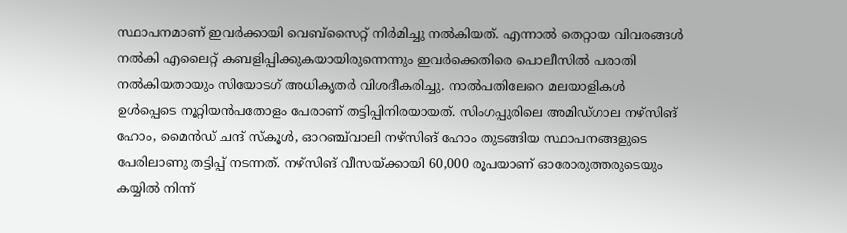സ്ഥാപനമാണ് ഇവർക്കായി വെബ്സൈറ്റ് നിർമിച്ചു നൽകിയത്. എന്നാൽ തെറ്റായ വിവരങ്ങൾ നൽകി എലൈറ്റ് കബളിപ്പിക്കുകയായിരുന്നെന്നും ഇവർക്കെതിരെ പൊലീസിൽ പരാതി നൽകിയതായും സിയോടഗ് അധികൃതർ വിശദീകരിച്ചു. നാൽപതിലേറെ മലയാളികൾ ഉൾപ്പെടെ നൂറ്റിയൻപതോളം പേരാണ് തട്ടിപ്പിനിരയായത്. സിംഗപ്പുരിലെ അമിഡ്ഗാല നഴ്സിങ് ഹോം, മൈൻഡ് ചന്ദ് സ്കൂൾ, ഓറഞ്ച്‌വാലി നഴ്സിങ് ഹോം തുടങ്ങിയ സ്ഥാപനങ്ങളുടെ പേരിലാണു തട്ടിപ്പ് നടന്നത്. നഴ്സിങ് വീസയ്ക്കായി 60,000 രൂപയാണ് ഓരോരുത്തരുടെയും കയ്യിൽ നിന്ന്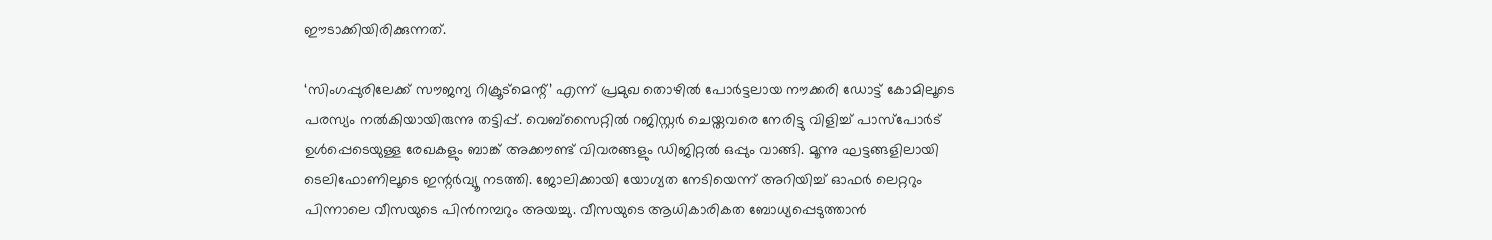ഈടാക്കിയിരിക്കുന്നത്.

‘സിംഗപ്പുരിലേക്ക് സൗജന്യ റിക്രൂട്മെന്റ്’ എന്ന് പ്രമുഖ തൊഴിൽ പോർട്ടലായ നൗക്കരി ഡോട്ട് കോമിലൂടെ പരസ്യം നൽകിയായിരുന്നു തട്ടിപ്പ്. വെബ്സൈറ്റിൽ റജിസ്റ്റർ ചെയ്തവരെ നേരിട്ടു വിളിച്ച് പാസ്പോർട് ഉൾപ്പെടെയുള്ള രേഖകളും ബാങ്ക് അക്കൗണ്ട് വിവരങ്ങളും ഡിജിറ്റൽ ഒപ്പും വാങ്ങി. മൂന്നു ഘട്ടങ്ങളിലായി ടെലിഫോണിലൂടെ ഇന്റർവ്യൂ നടത്തി. ജോലിക്കായി യോഗ്യത നേടിയെന്ന് അറിയിച്ച് ഓഫർ ലെറ്ററും പിന്നാലെ വീസയുടെ പിൻനമ്പറും അയച്ചു. വീസയുടെ ആധികാരികത ബോധ്യപ്പെടുത്താൻ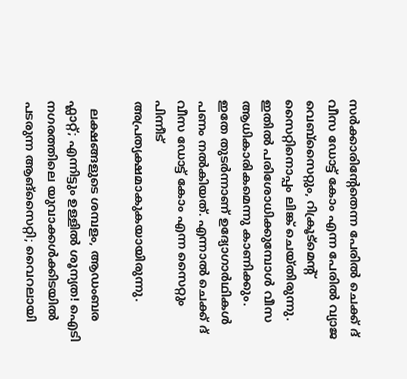സർക്കാരിന്റേതെന്ന പേരിൽ ചെക്ക് ദ് വീസ ഡോട്ട് കോം എന്ന പേരിൽ വ്യാജ വെബ്സൈറ്റും, റിക്രൂട്മെന്റ് സൈറ്റിനൊപ്പം ലിങ്ക് ചെയ്തിരുന്നു. ഇതിൽ പരിശോധിക്കുമ്പോൾ വീസ ആധികാരികമെന്നു കാണിക്കും. ഇതേ തുടർന്നാണ് ഉദ്യോഗാർഥികൾ പണം നൽകിയത്. എന്നാൽ ചെക്ക് ദ് വീസ ഡോട്ട് കോം എന്ന സൈറ്റും പിന്നീട് അപ്രത്യക്ഷമാകുകയായിരുന്നു.

  ലക്ഷങ്ങളുടെ ശമ്പളം, ആഡംബര ഫ്ലാറ്റ്; എന്നിട്ടും ഉള്ളിൽ ശൂന്യത! ഐടി നഗരത്തിലെ യുവാക്കൾക്കിടയിൽ പടരുന്ന ആങ്‌സൈറ്റി; വൈറലായി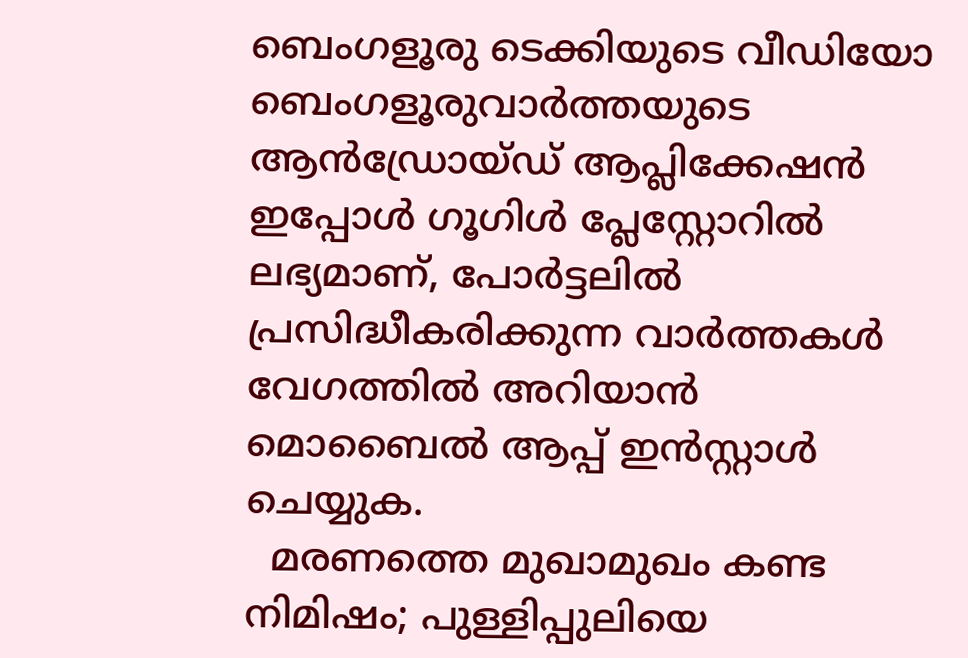ബെംഗളൂരു ടെക്കിയുടെ വീഡിയോ
ബെംഗളൂരുവാർത്തയുടെ ആൻഡ്രോയ്ഡ് ആപ്ലിക്കേഷൻ ഇപ്പോൾ ഗൂഗിൾ പ്ലേസ്റ്റോറിൽ ലഭ്യമാണ്, പോർട്ടലിൽ പ്രസിദ്ധീകരിക്കുന്ന വാർത്തകൾ വേഗത്തിൽ അറിയാൻ മൊബൈൽ ആപ്പ് ഇൻസ്റ്റാൾ ചെയ്യുക.
  മരണത്തെ മുഖാമുഖം കണ്ട നിമിഷം; പുള്ളിപ്പുലിയെ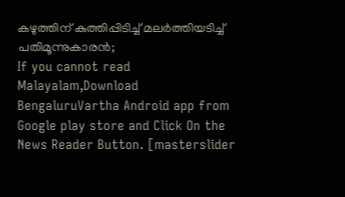കഴുത്തിന് കുത്തിപ്പിടിച്ച് മലർത്തിയടിച്ച് പതിമൂന്നുകാരൻ;
If you cannot read Malayalam,Download BengaluruVartha Android app from Google play store and Click On the News Reader Button. [masterslider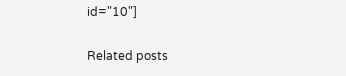id="10"]

Related posts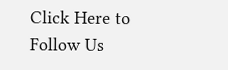Click Here to Follow Us